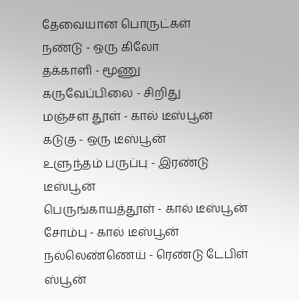தேவையான பொருட்கள்
நண்டு - ஒரு கிலோ
தக்காளி - மூணு
கருவேப்பிலை - சிறிது
மஞ்சள் தூள் - கால் டீஸ்பூன்
கடுகு - ஒரு டீஸ்பூன்
உளுந்தம் பருப்பு - இரண்டு டீஸ்பூன்
பெருங்காயத்தூள் - கால் டீஸ்பூன்
சோம்பு - கால் டீஸ்பூன்
நல்லெண்ணெய் - ரெண்டு டேபிள் ஸ்பூன்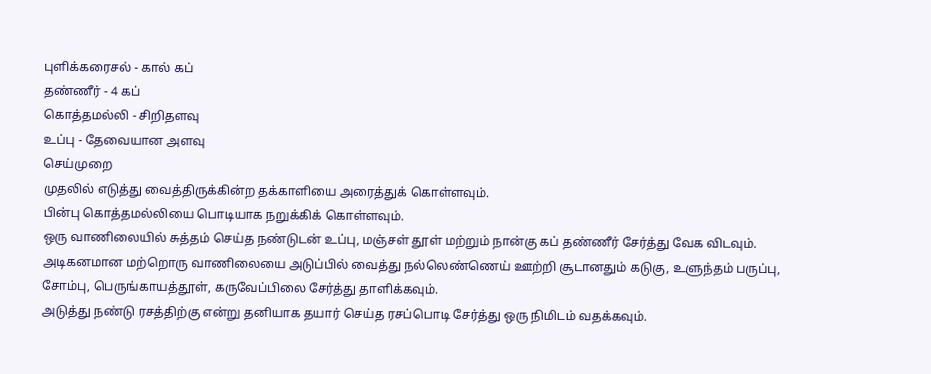புளிக்கரைசல் - கால் கப்
தண்ணீர் - 4 கப்
கொத்தமல்லி - சிறிதளவு
உப்பு - தேவையான அளவு
செய்முறை
முதலில் எடுத்து வைத்திருக்கின்ற தக்காளியை அரைத்துக் கொள்ளவும்.
பின்பு கொத்தமல்லியை பொடியாக நறுக்கிக் கொள்ளவும்.
ஒரு வாணிலையில் சுத்தம் செய்த நண்டுடன் உப்பு, மஞ்சள் தூள் மற்றும் நான்கு கப் தண்ணீர் சேர்த்து வேக விடவும்.
அடிகனமான மற்றொரு வாணிலையை அடுப்பில் வைத்து நல்லெண்ணெய் ஊற்றி சூடானதும் கடுகு, உளுந்தம் பருப்பு, சோம்பு, பெருங்காயத்தூள், கருவேப்பிலை சேர்த்து தாளிக்கவும்.
அடுத்து நண்டு ரசத்திற்கு என்று தனியாக தயார் செய்த ரசப்பொடி சேர்த்து ஒரு நிமிடம் வதக்கவும்.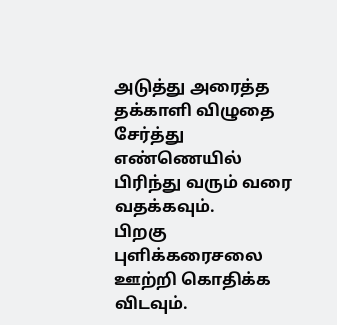அடுத்து அரைத்த தக்காளி விழுதை சேர்த்து எண்ணெயில் பிரிந்து வரும் வரை வதக்கவும்.
பிறகு புளிக்கரைசலை ஊற்றி கொதிக்க விடவும்.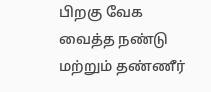பிறகு வேக வைத்த நண்டு மற்றும் தண்ணீர்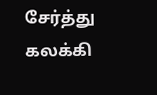சேர்த்து கலக்கி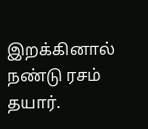இறக்கினால் நண்டு ரசம் தயார்.